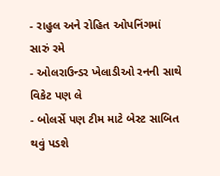- રાહુલ અને રોહિત ઓપનિંગમાં સારું રમે
- ઓલરાઉન્ડર ખેલાડીઓ રનની સાથે વિકેટ પણ લે
- બોલર્સે પણ ટીમ માટે બેસ્ટ સાબિત થવું પડશે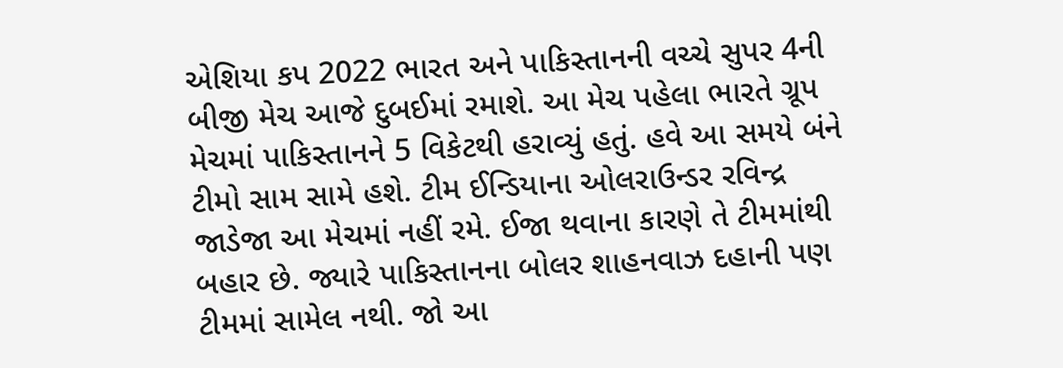એશિયા કપ 2022 ભારત અને પાકિસ્તાનની વચ્ચે સુપર 4ની બીજી મેચ આજે દુબઈમાં રમાશે. આ મેચ પહેલા ભારતે ગ્રૂપ મેચમાં પાકિસ્તાનને 5 વિકેટથી હરાવ્યું હતું. હવે આ સમયે બંને ટીમો સામ સામે હશે. ટીમ ઈન્ડિયાના ઓલરાઉન્ડર રવિન્દ્ર જાડેજા આ મેચમાં નહીં રમે. ઈજા થવાના કારણે તે ટીમમાંથી બહાર છે. જ્યારે પાકિસ્તાનના બોલર શાહનવાઝ દહાની પણ ટીમમાં સામેલ નથી. જો આ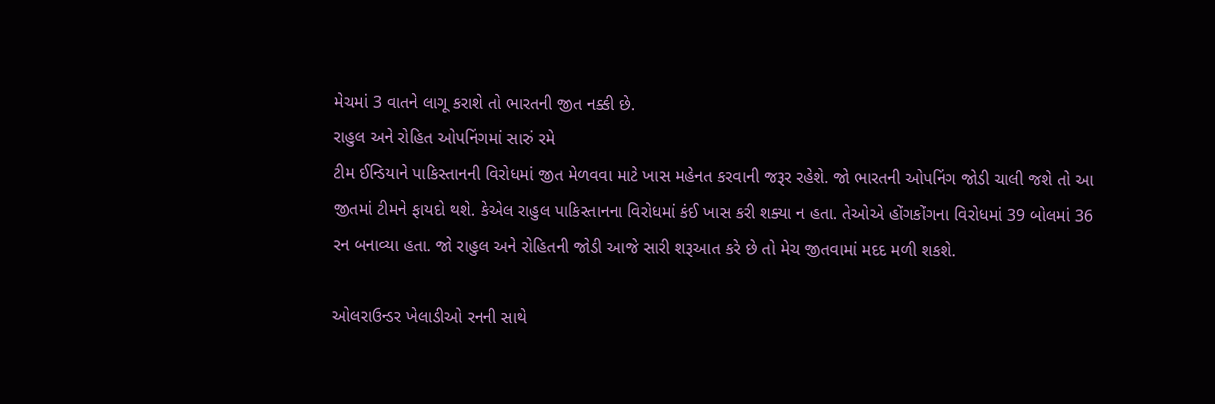મેચમાં 3 વાતને લાગૂ કરાશે તો ભારતની જીત નક્કી છે.
રાહુલ અને રોહિત ઓપનિંગમાં સારું રમે
ટીમ ઈન્ડિયાને પાકિસ્તાનની વિરોધમાં જીત મેળવવા માટે ખાસ મહેનત કરવાની જરૂર રહેશે. જો ભારતની ઓપનિંગ જોડી ચાલી જશે તો આ જીતમાં ટીમને ફાયદો થશે. કેએલ રાહુલ પાકિસ્તાનના વિરોધમાં કંઈ ખાસ કરી શક્યા ન હતા. તેઓએ હોંગકોંગના વિરોધમાં 39 બોલમાં 36 રન બનાવ્યા હતા. જો રાહુલ અને રોહિતની જોડી આજે સારી શરૂઆત કરે છે તો મેચ જીતવામાં મદદ મળી શકશે.

ઓલરાઉન્ડર ખેલાડીઓ રનની સાથે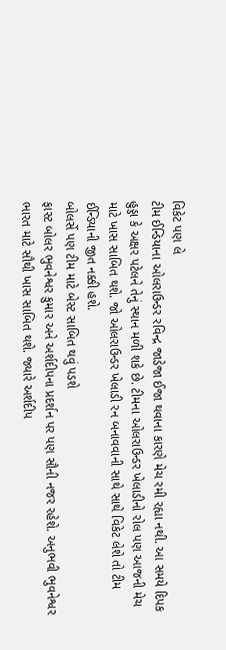વિકેટ પણ લે
ટીમ ઈન્ડિયાના ઓલરાઉન્ડર રવિન્દ્ર જાડેજા ઈજા થવાના કારણે મેચ રમી રહ્યા નથી. આ સમયે દિપક હુડ્ડા કે અક્ષર પટેલને તેનું સ્થાન મળી શકે છે. ટીમના ઓલરાઉન્ડર ખેલાડીનો રોલ પણ આજની મેચ માટે ખાસ સાબિત થશે. જો ઓલરાઉન્ડર ખેલાડી રન બનાવવાની સાથે સાથે વિકેટ લેશે તો ટીમ ઈન્ડિયાની જીત નક્કી હશે.
બોલર્સે પણ ટીમ માટે બેસ્ટ સાબિત થવું પડશે
ફાસ્ટ બોલર ભુવનેશ્વર કુમાર અને અર્શદીપના પ્રદર્શન પર પણ સૌની નજર રહેશે. અનુભવી ભુવનેશ્વર ભારત માટે સૌથી ખાસ સાબિત થશે. જ્યારે અર્શદીપ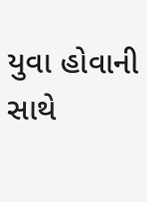યુવા હોવાની સાથે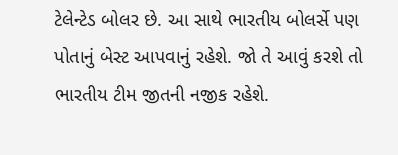ટેલેન્ટેડ બોલર છે. આ સાથે ભારતીય બોલર્સે પણ પોતાનું બેસ્ટ આપવાનું રહેશે. જો તે આવું કરશે તો ભારતીય ટીમ જીતની નજીક રહેશે.